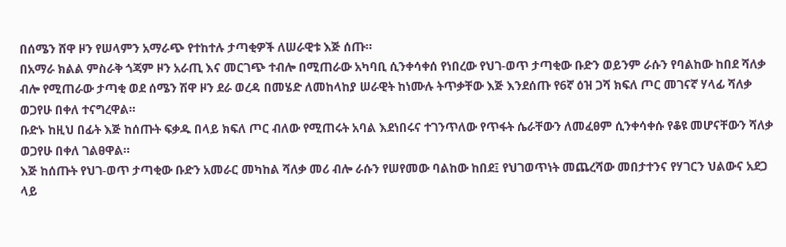በሰሜን ሸዋ ዞን የሠላምን አማራጭ የተከተሉ ታጣቂዎች ለሠራዊቱ እጅ ሰጡ።
በአማራ ክልል ምስራቅ ጎጃም ዞን አራጢ እና መርገጭ ተብሎ በሚጠራው አካባቢ ሲንቀሳቀሰ የነበረው የህገ-ወጥ ታጣቂው ቡድን ወይንም ራሱን የባልከው ከበደ ሻለቃ ብሎ የሚጠራው ታጣቂ ወደ ሰሜን ሽዋ ዞን ደራ ወረዳ በመሄድ ለመከላከያ ሠራዊት ከነሙሉ ትጥቃቸው እጅ እንደሰጡ የ6ኛ ዕዝ ጋሻ ክፍለ ጦር መገናኛ ሃላፊ ሻለቃ ወጋየሁ በቀለ ተናግረዋል።
ቡድኑ ከዚህ በፊት እጅ ከሰጡት ፍቃዱ በላይ ክፍለ ጦር ብለው የሚጠሩት አባል እደነበሩና ተገንጥለው የጥፋት ሴራቸውን ለመፈፀም ሲንቀሳቀሱ የቆዩ መሆናቸውን ሻለቃ ወጋየሁ በቀለ ገልፀዋል።
እጅ ከሰጡት የህገ-ወጥ ታጣቂው ቡድን አመራር መካከል ሻለቃ መሪ ብሎ ራሱን የሠየመው ባልከው ከበደ፤ የህገወጥነት መጨረሻው መበታተንና የሃገርን ህልውና አደጋ ላይ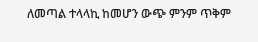ለመጣል ተላላኪ ከመሆን ውጭ ምንም ጥቅም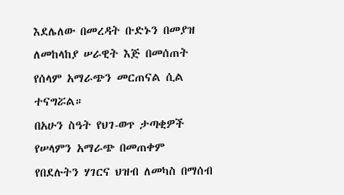እደሌለው በመረዳት ቡድኑን በመያዝ ለመከላከያ ሠራዊት እጅ በመሰጠት የሰላም አማራጭን መርጠናል ሲል ተናግሯል።
በአሁን ስዓት የህገ-ወጥ ታጣቂዎች የሠላምን አማራጭ በመጠቀም የበደሉትን ሃገርና ህዝብ ለመካስ በማሰብ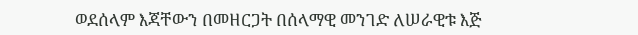ወደሰላም እጃቸውን በመዘርጋት በሰላማዊ መንገድ ለሠራዊቱ እጅ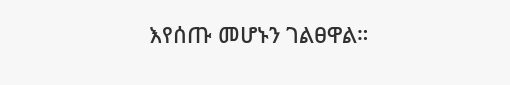እየሰጡ መሆኑን ገልፀዋል።